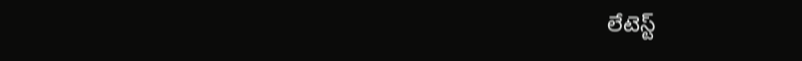లేటెస్ట్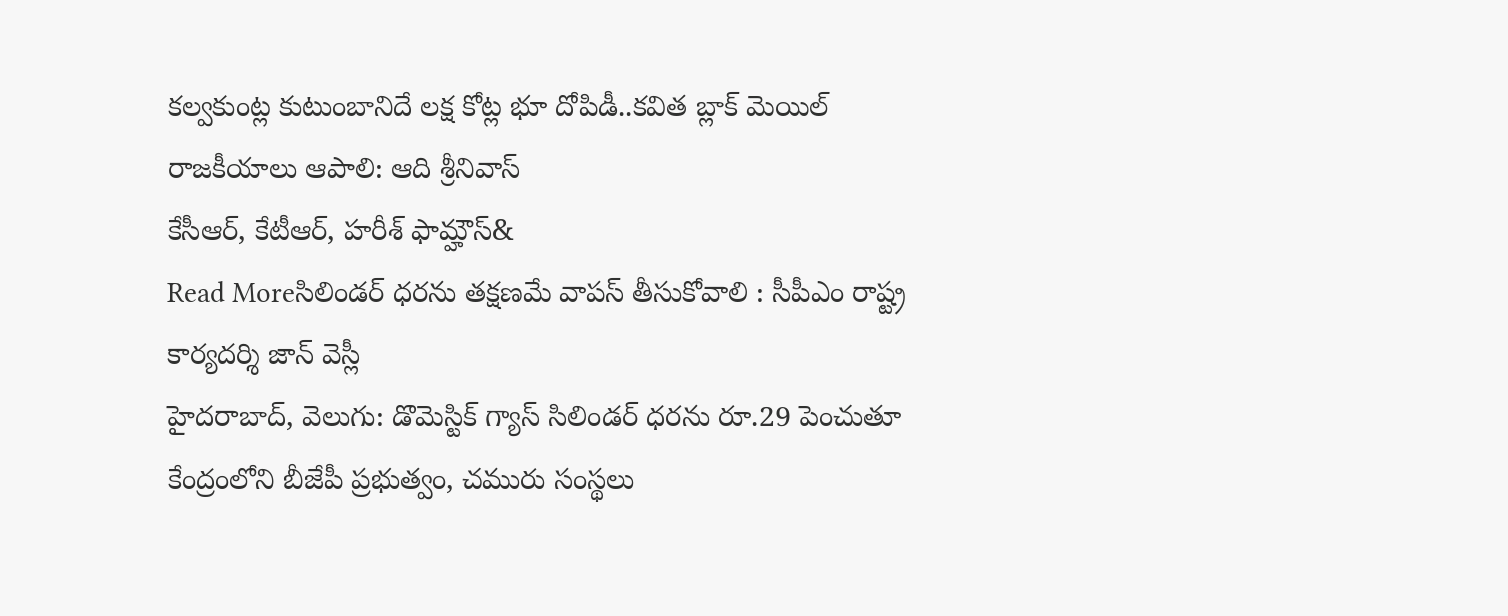కల్వకుంట్ల కుటుంబానిదే లక్ష కోట్ల భూ దోపిడీ..కవిత బ్లాక్ మెయిల్ రాజకీయాలు ఆపాలి: ఆది శ్రీనివాస్
కేసీఆర్, కేటీఆర్, హరీశ్ ఫామ్హౌస్&
Read Moreసిలిండర్ ధరను తక్షణమే వాపస్ తీసుకోవాలి : సీపీఎం రాష్ట్ర కార్యదర్శి జాన్ వెస్లీ
హైదరాబాద్, వెలుగు: డొమెస్టిక్ గ్యాస్ సిలిండర్ ధరను రూ.29 పెంచుతూ కేంద్రంలోని బీజేపీ ప్రభుత్వం, చమురు సంస్థలు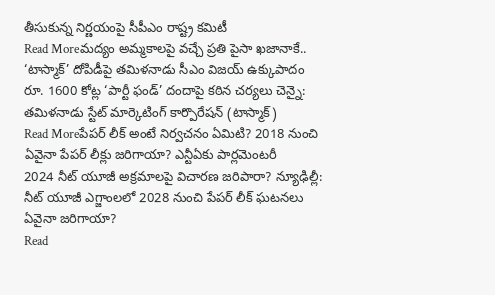తీసుకున్న నిర్ణయంపై సీపీఎం రాష్ట్ర కమిటీ
Read Moreమద్యం అమ్మకాలపై వచ్చే ప్రతి పైసా ఖజానాకే.. ‘టాస్మాక్’ దోపిడీపై తమిళనాడు సీఎం విజయ్ ఉక్కుపాదం
రూ. 1600 కోట్ల ‘పార్టీ ఫండ్’ దందాపై కఠిన చర్యలు చెన్నై: తమిళనాడు స్టేట్ మార్కెటింగ్ కార్పొరేషన్ (టాస్మాక్)
Read Moreపేపర్ లీక్ అంటే నిర్వచనం ఏమిటి? 2018 నుంచి ఏవైనా పేపర్ లీక్లు జరిగాయా? ఎన్టీఏకు పార్లమెంటరీ
2024 నీట్ యూజీ అక్రమాలపై విచారణ జరిపారా? న్యూఢిల్లీ: నీట్ యూజీ ఎగ్జాంలలో 2028 నుంచి పేపర్ లీక్ ఘటనలు ఏవైనా జరిగాయా?
Read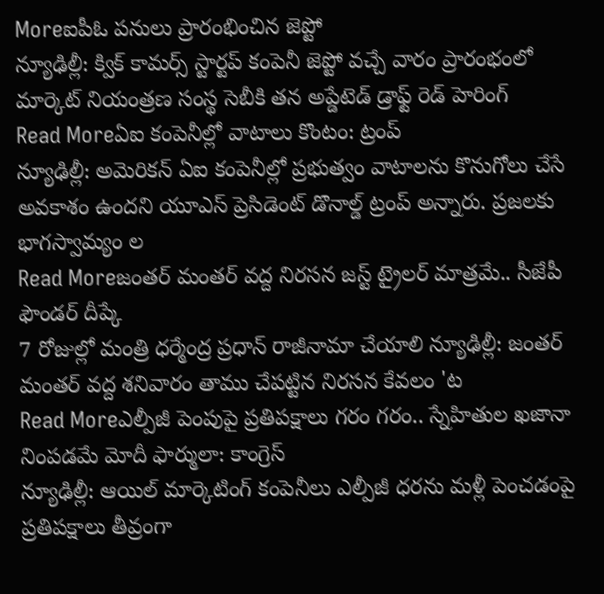Moreఐపీఓ పనులు ప్రారంభించిన జెప్టో
న్యూఢిల్లీ: క్విక్ కామర్స్ స్టార్టప్ కంపెనీ జెప్టో వచ్చే వారం ప్రారంభంలో మార్కెట్ నియంత్రణ సంస్థ సెబీకి తన అప్డేటెడ్ డ్రాఫ్ట్ రెడ్ హెరింగ్
Read Moreఏఐ కంపెనీల్లో వాటాలు కొంటం: ట్రంప్
న్యూఢిల్లీ: అమెరికన్ ఏఐ కంపెనీల్లో ప్రభుత్వం వాటాలను కొనుగోలు చేసే అవకాశం ఉందని యూఎస్ ప్రెసిడెంట్ డొనాల్డ్ ట్రంప్ అన్నారు. ప్రజలకు భాగస్వామ్యం ల
Read Moreజంతర్ మంతర్ వద్ద నిరసన జస్ట్ ట్రైలర్ మాత్రమే.. సీజేపీ ఫౌండర్ దీప్కే
7 రోజుల్లో మంత్రి ధర్మేంద్ర ప్రధాన్ రాజీనామా చేయాలి న్యూఢిల్లీ: జంతర్ మంతర్ వద్ద శనివారం తాము చేపట్టిన నిరసన కేవలం 'ట
Read Moreఎల్పీజీ పెంపుపై ప్రతిపక్షాలు గరం గరం.. స్నేహితుల ఖజానా నింపడమే మోదీ ఫార్ములా: కాంగ్రెస్
న్యూఢిల్లీ: ఆయిల్ మార్కెటింగ్ కంపెనీలు ఎల్పీజీ ధరను మళ్లీ పెంచడంపై ప్రతిపక్షాలు తీవ్రంగా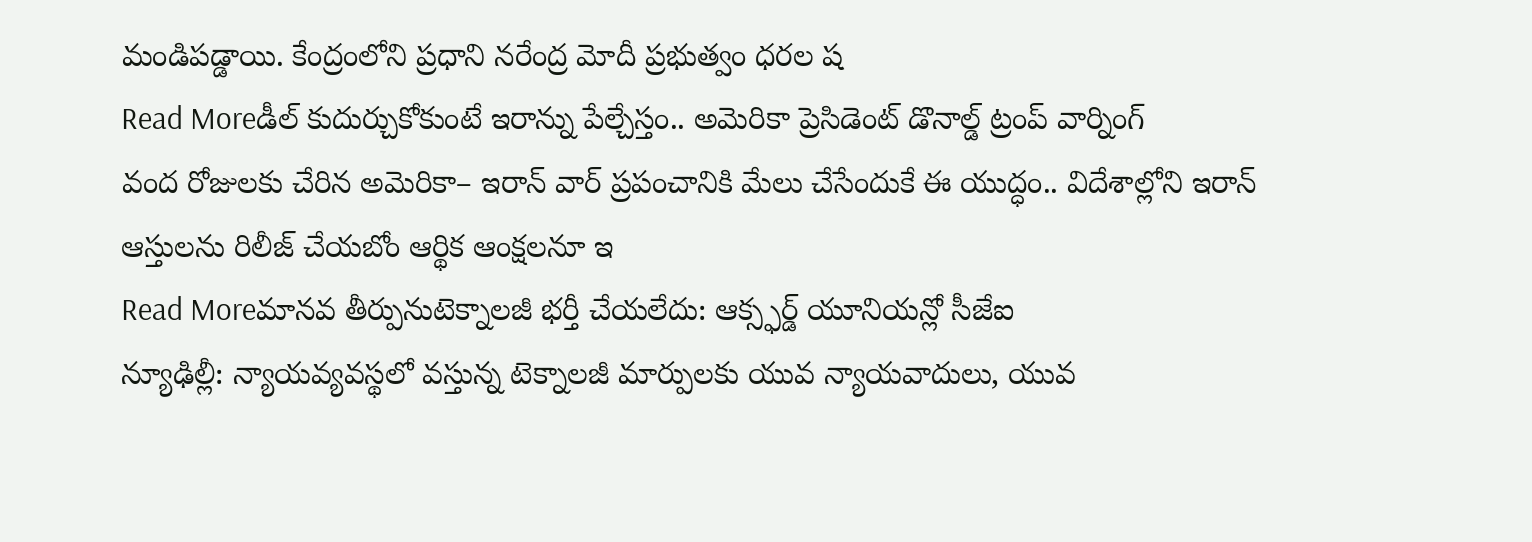మండిపడ్డాయి. కేంద్రంలోని ప్రధాని నరేంద్ర మోదీ ప్రభుత్వం ధరల ష
Read Moreడీల్ కుదుర్చుకోకుంటే ఇరాన్ను పేల్చేస్తం.. అమెరికా ప్రెసిడెంట్ డొనాల్డ్ ట్రంప్ వార్నింగ్
వంద రోజులకు చేరిన అమెరికా– ఇరాన్ వార్ ప్రపంచానికి మేలు చేసేందుకే ఈ యుద్ధం.. విదేశాల్లోని ఇరాన్ ఆస్తులను రిలీజ్ చేయబోం ఆర్థిక ఆంక్షలనూ ఇ
Read Moreమానవ తీర్పునుటెక్నాలజీ భర్తీ చేయలేదు: ఆక్స్ఫర్డ్ యూనియన్లో సీజేఐ
న్యూఢిల్లీ: న్యాయవ్యవస్థలో వస్తున్న టెక్నాలజీ మార్పులకు యువ న్యాయవాదులు, యువ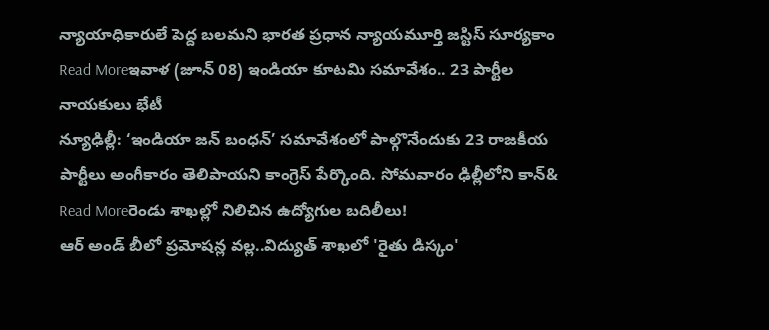న్యాయాధికారులే పెద్ద బలమని భారత ప్రధాన న్యాయమూర్తి జస్టిస్ సూర్యకాం
Read Moreఇవాళ (జూన్ 08) ఇండియా కూటమి సమావేశం.. 23 పార్టీల నాయకులు భేటీ
న్యూఢిల్లీ: ‘ఇండియా జన్ బంధన్’ సమావేశంలో పాల్గొనేందుకు 23 రాజకీయ పార్టీలు అంగీకారం తెలిపాయని కాంగ్రెస్ పేర్కొంది. సోమవారం ఢిల్లీలోని కాన్&
Read Moreరెండు శాఖల్లో నిలిచిన ఉద్యోగుల బదిలీలు!
ఆర్ అండ్ బీలో ప్రమోషన్ల వల్ల..విద్యుత్ శాఖలో 'రైతు డిస్కం'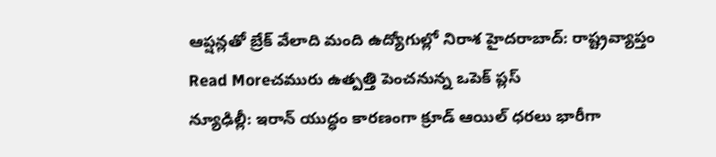ఆప్షన్లతో బ్రేక్ వేలాది మంది ఉద్యోగుల్లో నిరాశ హైదరాబాద్: రాష్ట్రవ్యాప్తం
Read Moreచమురు ఉత్పత్తి పెంచనున్న ఒపెక్ ప్లస్
న్యూఢిల్లీ: ఇరాన్ యుద్ధం కారణంగా క్రూడ్ ఆయిల్ ధరలు భారీగా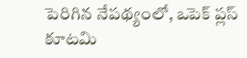పెరిగిన నేపథ్యంలో, ఒపెక్ ప్లస్ కూటమి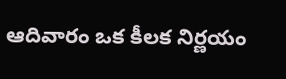ఆదివారం ఒక కీలక నిర్ణయం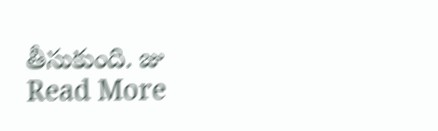తీసుకుంది. జు
Read More